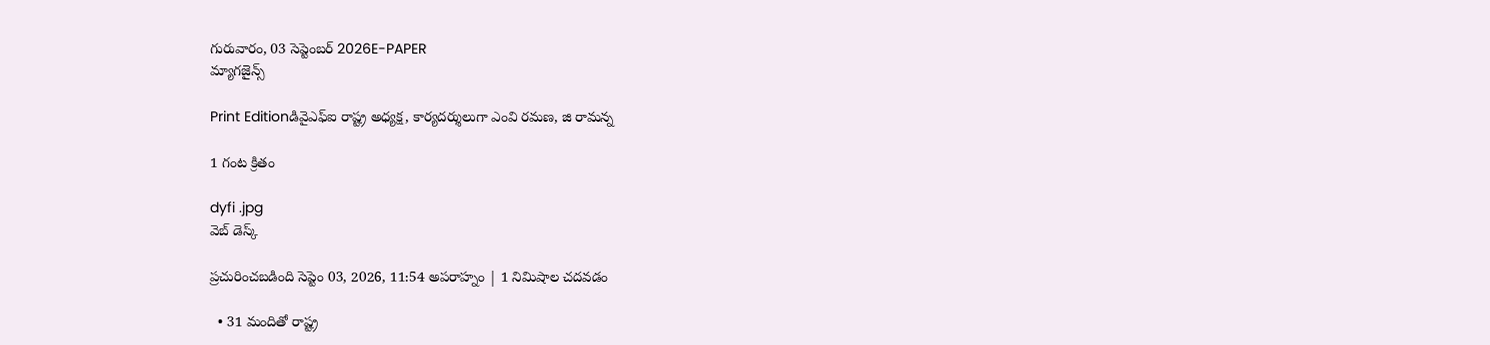గురువారం, 03 సెప్టెంబర్ 2026E-PAPER
మ్యాగజైన్స్

Print Editionడివైఎఫ్ఐ రాష్ట్ర అధ్యక్ష, కార్యదర్శులుగా ఎంవి రమణ, జి రామన్న

1 గంట క్రితం

dyfi .jpg
వెబ్ డెస్క్

ప్రచురించబడింది సెప్టెం 03, 2026, 11:54 అపరాహ్నం | 1 నిమిషాల చదవడం

  • 31 మందితో రాష్ట్ర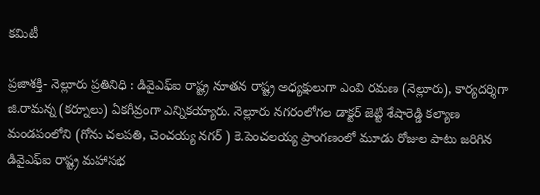కమిటీ

ప్రజాశక్తి- నెల్లూరు ప్రతినిధి : డివైఎఫ్‌ఐ రాష్ట్ర నూతన రాష్ట్ర అధ్యక్షులుగా ఎంవి రమణ (నెల్లూరు), కార్యదర్శిగా జి.రామన్న (కర్నూలు) ఏకగీవ్రంగా ఎన్నికయ్యారు. నెల్లూరు నగరంలోగల డాక్టర్‌ జెట్టి శేషారెడ్డి కల్యాణ మండపంలోని (గోను చలపతి, చెంచయ్య నగర్ ) కె.పెంచలయ్య ప్రాంగణంలో మూడు రోజుల పాటు జరిగిన డివైఎఫ్‌ఐ రాష్ట్ర మహాసభ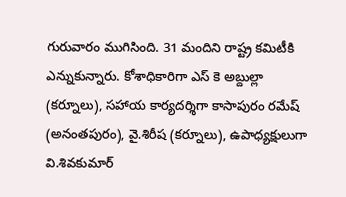గురువారం ముగిసింది. 31 మందిని రాష్ట్ర కమిటీకి ఎన్నుకున్నారు. కోశాధికారిగా ఎస్ కె అబ్దుల్లా (కర్నూలు), సహాయ కార్యదర్శిగా కాసాపురం రమేష్ (అనంతపురం), వై.శిరీష (కర్నూలు), ఉపాధ్యక్షులుగా వి.శివకుమార్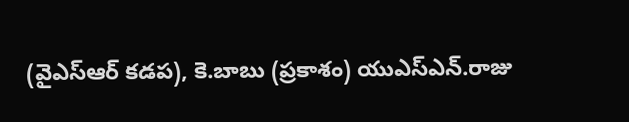(వైఎస్‌ఆర్‌ కడప), కె.బాబు (ప్రకాశం) యుఎస్ఎన్.రాజు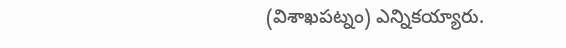(విశాఖపట్నం) ఎన్నికయ్యారు.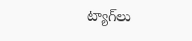ట్యాగ్‌లు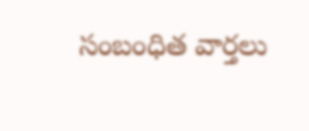సంబంధిత వార్తలు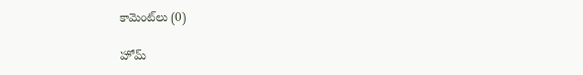కామెంట్‌లు (0)

హోమ్